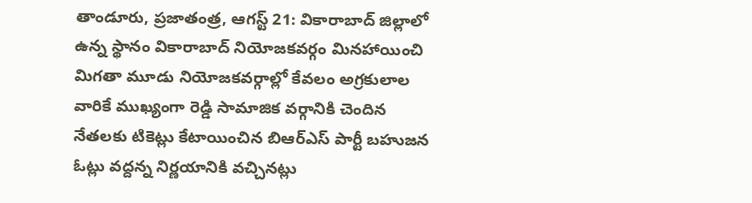తాండూరు, ప్రజాతంత్ర, ఆగస్ట్ 21: వికారాబాద్ జిల్లాలో ఉన్న స్థానం వికారాబాద్ నియోజకవర్గం మినహాయించి మిగతా మూడు నియోజకవర్గాల్లో కేవలం అగ్రకులాల వారికే ముఖ్యంగా రెడ్డి సామాజిక వర్గానికి చెందిన నేతలకు టికెట్లు కేటాయించిన బిఆర్ఎస్ పార్టీ బహుజన ఓట్లు వద్దన్న నిర్ణయానికి వచ్చినట్లు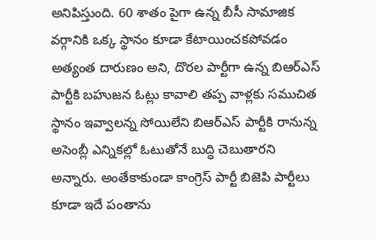అనిపిస్తుంది. 60 శాతం పైగా ఉన్న బీసీ సామాజిక వర్గానికి ఒక్క స్థానం కూడా కేటాయించకపోవడం అత్యంత దారుణం అని, దొరల పార్టీగా ఉన్న బిఆర్ఎస్ పార్టీకి బహుజన ఓట్లు కావాలి తప్ప వాళ్లకు సముచిత స్థానం ఇవ్వాలన్న సోయిలేని బిఆర్ఎస్ పార్టీకి రానున్న అసెంబ్లీ ఎన్నికల్లో ఓటుతోనే బుద్ధి చెబుతారని అన్నారు. అంతేకాకుండా కాంగ్రెస్ పార్టీ బిజెపి పార్టీలు కూడా ఇదే పంతాను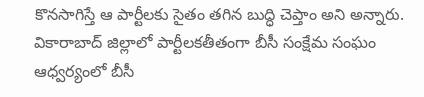కొనసాగిస్తే ఆ పార్టీలకు సైతం తగిన బుద్ధి చెప్తాం అని అన్నారు. వికారాబాద్ జిల్లాలో పార్టీలకతీతంగా బీసీ సంక్షేమ సంఘం ఆధ్వర్యంలో బీసీ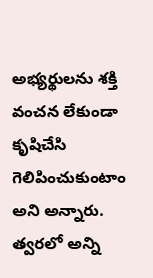అభ్యర్థులను శక్తి వంచన లేకుండా కృషిచేసి గెలిపించుకుంటాం అని అన్నారు. త్వరలో అన్ని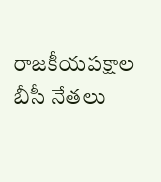రాజకీయపక్షాల బీసీ నేతలు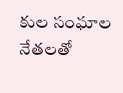కుల సంఘాల నేతలతో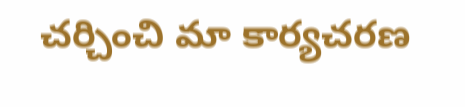చర్చించి మా కార్యచరణ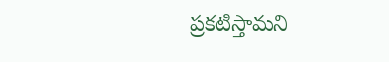ప్రకటిస్తామని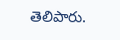తెలిపారు.